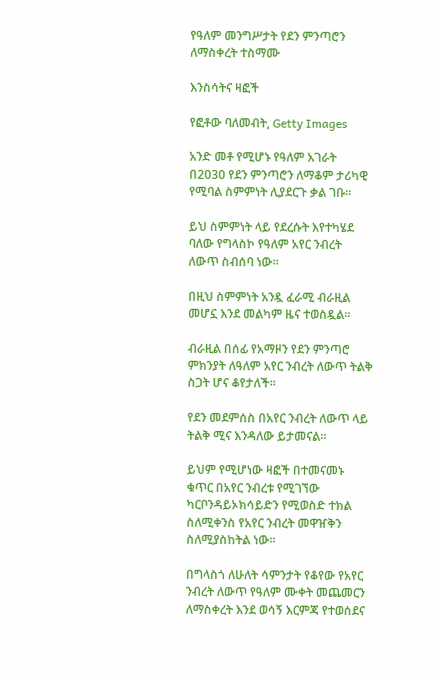የዓለም መንግሥታት የደን ምንጣሮን ለማስቀረት ተስማሙ

እንስሳትና ዛፎች

የፎቶው ባለመብት, Getty Images

አንድ መቶ የሚሆኑ የዓለም አገራት በ2030 የደን ምንጣሮን ለማቆም ታሪካዊ የሚባል ስምምነት ሊያደርጉ ቃል ገቡ፡፡

ይህ ስምምነት ላይ የደረሱት እየተካሄደ ባለው የግላስኮ የዓለም አየር ንብረት ለውጥ ስብሰባ ነው፡፡

በዚህ ስምምነት አንዷ ፈራሚ ብራዚል መሆኗ እንደ መልካም ዜና ተወስዷል፡፡

ብራዚል በሰፊ የአማዞን የደን ምንጣሮ ምክንያት ለዓለም አየር ንብረት ለውጥ ትልቅ ስጋት ሆና ቆየታለች፡፡

የደን መደምሰስ በአየር ንብረት ለውጥ ላይ ትልቅ ሚና እንዳለው ይታመናል፡፡

ይህም የሚሆነው ዛፎች በተመናመኑ ቁጥር በአየር ንብረቱ የሚገኘው ካርቦንዳይኦክሳይድን የሚወስድ ተክል ስለሚቀንስ የአየር ንብረት መዋዠቅን ስለሚያስከትል ነው፡፡

በግላስጎ ለሁለት ሳምንታት የቆየው የአየር ንብረት ለውጥ የዓለም ሙቀት መጨመርን ለማስቀረት እንደ ወሳኝ እርምጃ የተወሰደና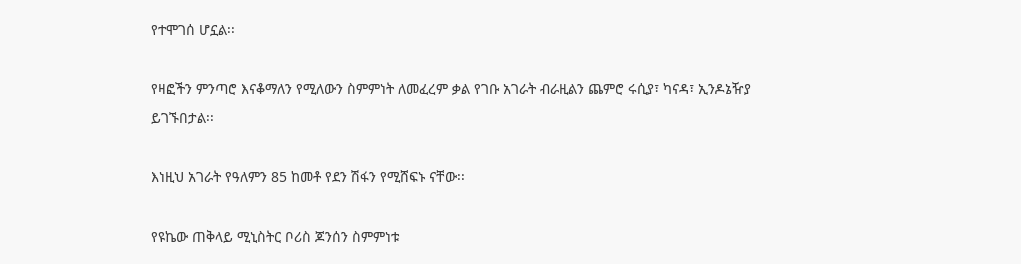የተሞገሰ ሆኗል፡፡

የዛፎችን ምንጣሮ እናቆማለን የሚለውን ስምምነት ለመፈረም ቃል የገቡ አገራት ብራዚልን ጨምሮ ሩሲያ፣ ካናዳ፣ ኢንዶኔዥያ ይገኙበታል፡፡

እነዚህ አገራት የዓለምን 85 ከመቶ የደን ሽፋን የሚሸፍኑ ናቸው፡፡

የዩኬው ጠቅላይ ሚኒስትር ቦሪስ ጆንሰን ስምምነቱ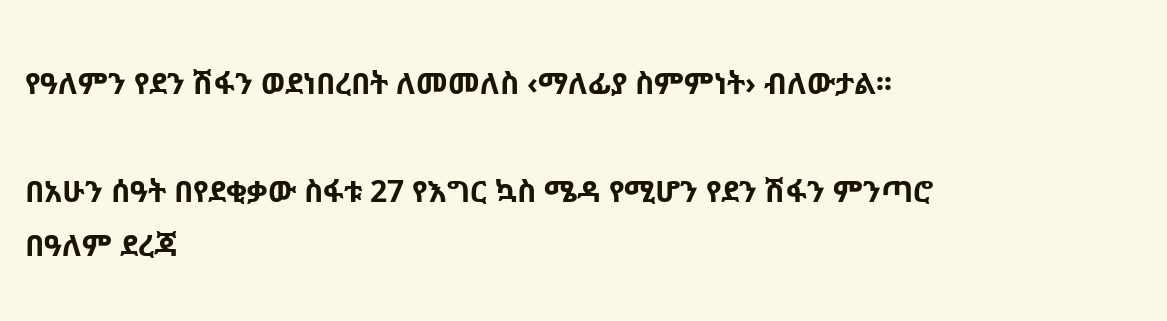የዓለምን የደን ሽፋን ወደነበረበት ለመመለስ ‹ማለፊያ ስምምነት› ብለውታል፡፡

በአሁን ሰዓት በየደቂቃው ስፋቱ 27 የእግር ኳስ ሜዳ የሚሆን የደን ሽፋን ምንጣሮ በዓለም ደረጃ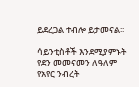ይደረጋል ተብሎ ይታመናል፡፡

ሳይንቲስቶች እንደሚያምኑት የደን መመናመን ለዓለም የአየር ንብረት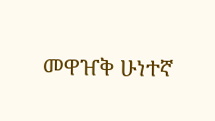መዋዠቅ ሁነተኛ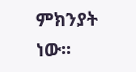ምክንያት ነው፡፡